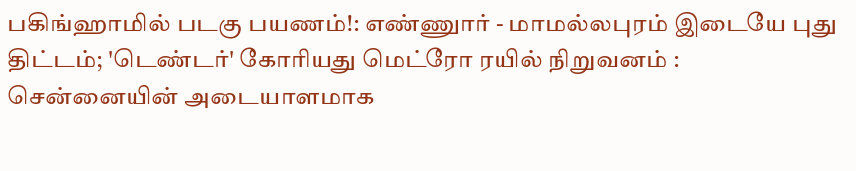பகிங்ஹாமில் படகு பயணம்!: எண்ணுார் - மாமல்லபுரம் இடையே புது திட்டம்; 'டெண்டர்' கோரியது மெட்ரோ ரயில் நிறுவனம் : சென்னையின் அடையாளமாக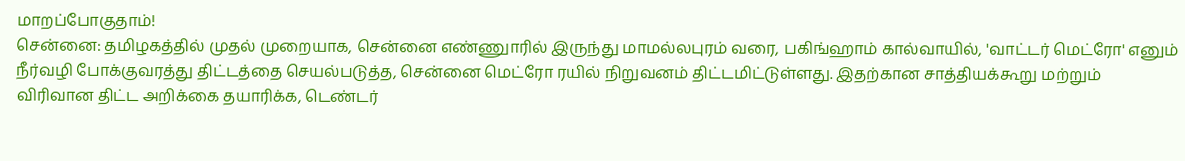மாறப்போகுதாம்!
சென்னை: தமிழகத்தில் முதல் முறையாக, சென்னை எண்ணுாரில் இருந்து மாமல்லபுரம் வரை, பகிங்ஹாம் கால்வாயில், 'வாட்டர் மெட்ரோ' எனும் நீர்வழி போக்குவரத்து திட்டத்தை செயல்படுத்த, சென்னை மெட்ரோ ரயில் நிறுவனம் திட்டமிட்டுள்ளது. இதற்கான சாத்தியக்கூறு மற்றும் விரிவான திட்ட அறிக்கை தயாரிக்க, டெண்டர்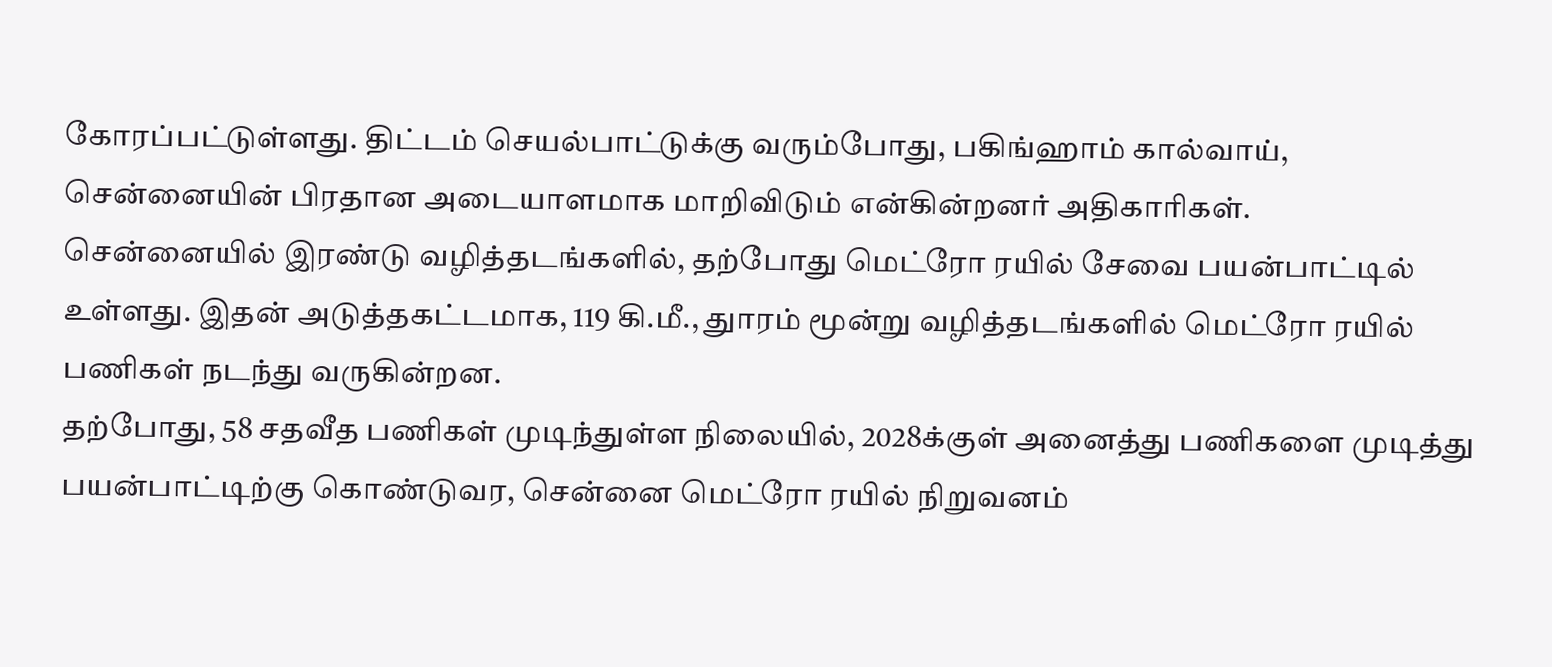கோரப்பட்டுள்ளது. திட்டம் செயல்பாட்டுக்கு வரும்போது, பகிங்ஹாம் கால்வாய், சென்னையின் பிரதான அடையாளமாக மாறிவிடும் என்கின்றனர் அதிகாரிகள்.
சென்னையில் இரண்டு வழித்தடங்களில், தற்போது மெட்ரோ ரயில் சேவை பயன்பாட்டில் உள்ளது. இதன் அடுத்தகட்டமாக, 119 கி.மீ., துாரம் மூன்று வழித்தடங்களில் மெட்ரோ ரயில் பணிகள் நடந்து வருகின்றன.
தற்போது, 58 சதவீத பணிகள் முடிந்துள்ள நிலையில், 2028க்குள் அனைத்து பணிகளை முடித்து பயன்பாட்டிற்கு கொண்டுவர, சென்னை மெட்ரோ ரயில் நிறுவனம்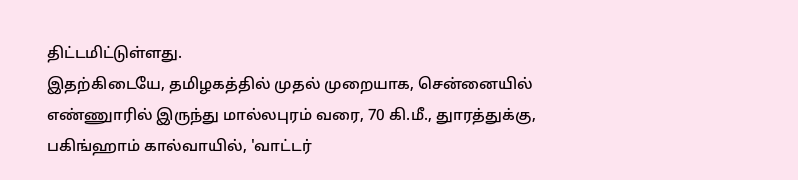திட்டமிட்டுள்ளது.
இதற்கிடையே, தமிழகத்தில் முதல் முறையாக, சென்னையில் எண்ணுாரில் இருந்து மால்லபுரம் வரை, 70 கி.மீ., துாரத்துக்கு, பகிங்ஹாம் கால்வாயில், 'வாட்டர்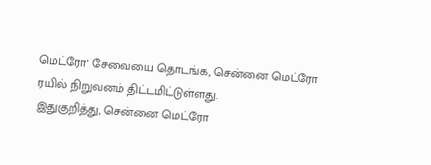மெட்ரோ' சேவையை தொடங்க, சென்னை மெட்ரோ ரயில் நிறுவனம் திட்டமிட்டுள்ளது.
இதுகுறித்து, சென்னை மெட்ரோ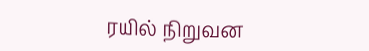ரயில் நிறுவன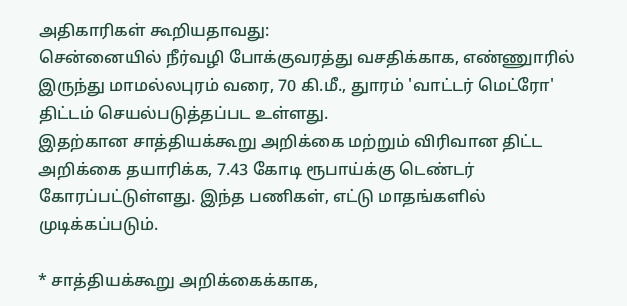அதிகாரிகள் கூறியதாவது:
சென்னையில் நீர்வழி போக்குவரத்து வசதிக்காக, எண்ணுாரில் இருந்து மாமல்லபுரம் வரை, 70 கி.மீ., துாரம் 'வாட்டர் மெட்ரோ' திட்டம் செயல்படுத்தப்பட உள்ளது.
இதற்கான சாத்தியக்கூறு அறிக்கை மற்றும் விரிவான திட்ட அறிக்கை தயாரிக்க, 7.43 கோடி ரூபாய்க்கு டெண்டர் கோரப்பட்டுள்ளது. இந்த பணிகள், எட்டு மாதங்களில் முடிக்கப்படும்.

* சாத்தியக்கூறு அறிக்கைக்காக,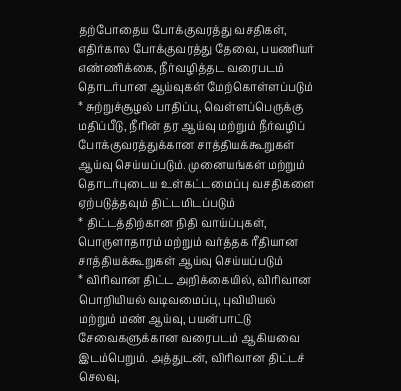தற்போதைய போக்குவரத்து வசதிகள், எதிர்கால போக்குவரத்து தேவை, பயணியர் எண்ணிக்கை, நீர்வழித்தட வரைபடம் தொடர்பான ஆய்வுகள் மேற்கொள்ளப்படும்
* சுற்றுச்சூழல் பாதிப்பு, வெள்ளப்பெருக்கு மதிப்பீடு, நீரின் தர ஆய்வு மற்றும் நீர்வழிப் போக்குவரத்துக்கான சாத்தியக்கூறுகள் ஆய்வு செய்யப்படும். முனையங்கள் மற்றும் தொடர்புடைய உள்கட்டமைப்பு வசதிகளை ஏற்படுத்தவும் திட்டமிடப்படும்
* திட்டத்திற்கான நிதி வாய்ப்புகள், பொருளாதாரம் மற்றும் வர்த்தக ரீதியான சாத்தியக்கூறுகள் ஆய்வு செய்யப்படும்
* விரிவான திட்ட அறிக்கையில், விரிவான பொறியியல் வடிவமைப்பு, புவியியல் மற்றும் மண் ஆய்வு, பயன்பாட்டு சேவைகளுக்கான வரைபடம் ஆகியவை இடம்பெறும். அத்துடன், விரிவான திட்டச் செலவு,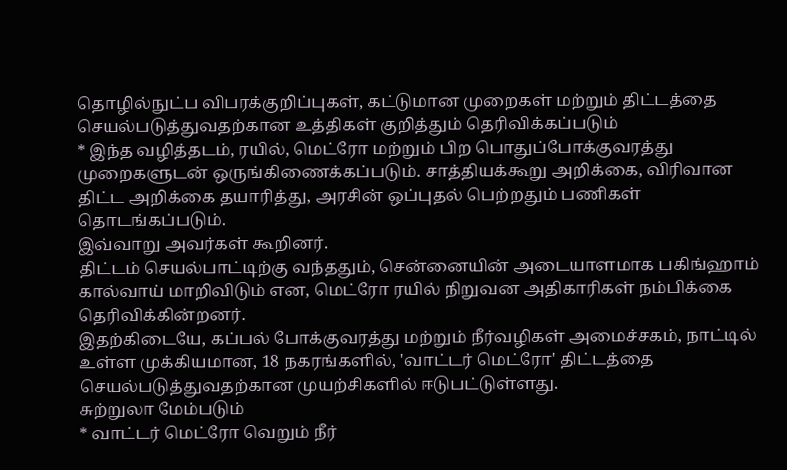தொழில்நுட்ப விபரக்குறிப்புகள், கட்டுமான முறைகள் மற்றும் திட்டத்தை செயல்படுத்துவதற்கான உத்திகள் குறித்தும் தெரிவிக்கப்படும்
* இந்த வழித்தடம், ரயில், மெட்ரோ மற்றும் பிற பொதுப்போக்குவரத்து முறைகளுடன் ஒருங்கிணைக்கப்படும். சாத்தியக்கூறு அறிக்கை, விரிவான திட்ட அறிக்கை தயாரித்து, அரசின் ஒப்புதல் பெற்றதும் பணிகள் தொடங்கப்படும்.
இவ்வாறு அவர்கள் கூறினர்.
திட்டம் செயல்பாட்டிற்கு வந்ததும், சென்னையின் அடையாளமாக பகிங்ஹாம் கால்வாய் மாறிவிடும் என, மெட்ரோ ரயில் நிறுவன அதிகாரிகள் நம்பிக்கை தெரிவிக்கின்றனர்.
இதற்கிடையே, கப்பல் போக்குவரத்து மற்றும் நீர்வழிகள் அமைச்சகம், நாட்டில் உள்ள முக்கியமான, 18 நகரங்களில், 'வாட்டர் மெட்ரோ' திட்டத்தை செயல்படுத்துவதற்கான முயற்சிகளில் ஈடுபட்டுள்ளது.
சுற்றுலா மேம்படும்
* வாட்டர் மெட்ரோ வெறும் நீர்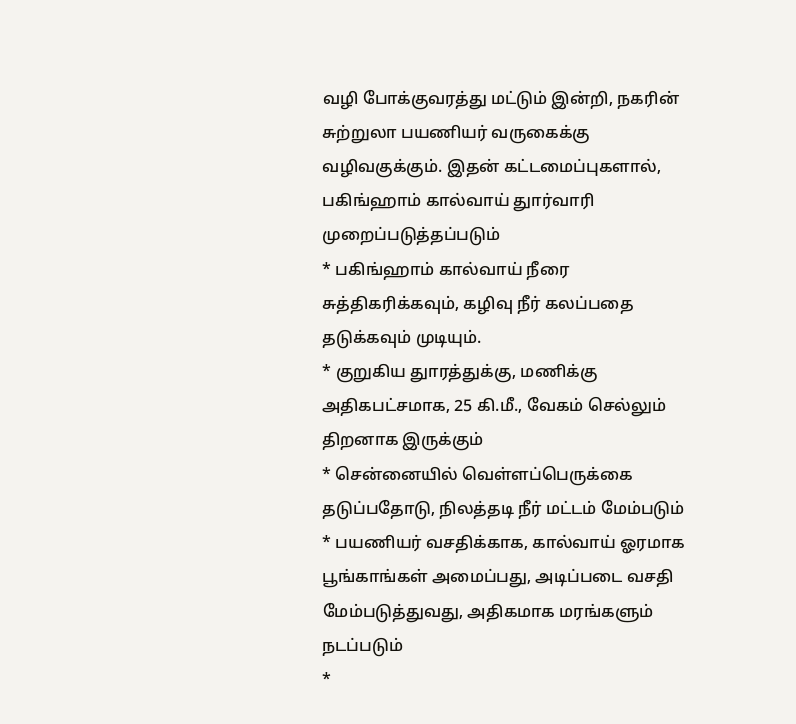வழி போக்குவரத்து மட்டும் இன்றி, நகரின் சுற்றுலா பயணியர் வருகைக்கு வழிவகுக்கும். இதன் கட்டமைப்புகளால், பகிங்ஹாம் கால்வாய் துார்வாரி முறைப்படுத்தப்படும்
* பகிங்ஹாம் கால்வாய் நீரை சுத்திகரிக்கவும், கழிவு நீர் கலப்பதை தடுக்கவும் முடியும்.
* குறுகிய துாரத்துக்கு, மணிக்கு அதிகபட்சமாக, 25 கி.மீ., வேகம் செல்லும் திறனாக இருக்கும்
* சென்னையில் வெள்ளப்பெருக்கை தடுப்பதோடு, நிலத்தடி நீர் மட்டம் மேம்படும்
* பயணியர் வசதிக்காக, கால்வாய் ஓரமாக பூங்காங்கள் அமைப்பது, அடிப்படை வசதி மேம்படுத்துவது, அதிகமாக மரங்களும் நடப்படும்
*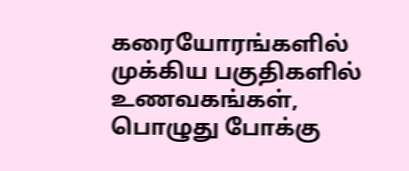கரையோரங்களில் முக்கிய பகுதிகளில் உணவகங்கள், பொழுது போக்கு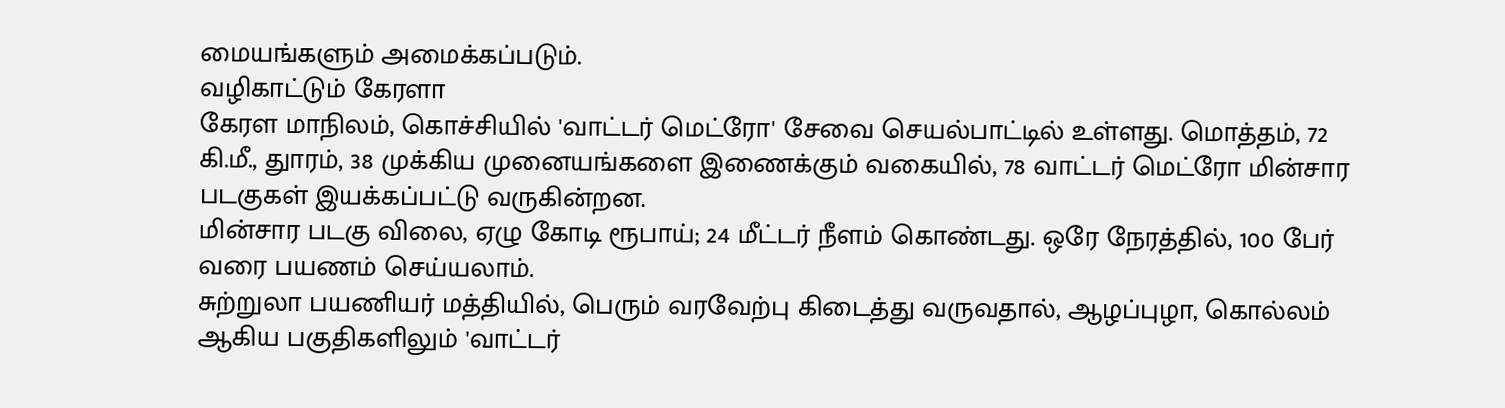மையங்களும் அமைக்கப்படும்.
வழிகாட்டும் கேரளா
கேரள மாநிலம், கொச்சியில் 'வாட்டர் மெட்ரோ' சேவை செயல்பாட்டில் உள்ளது. மொத்தம், 72 கி.மீ., துாரம், 38 முக்கிய முனையங்களை இணைக்கும் வகையில், 78 வாட்டர் மெட்ரோ மின்சார படகுகள் இயக்கப்பட்டு வருகின்றன.
மின்சார படகு விலை, ஏழு கோடி ரூபாய்; 24 மீட்டர் நீளம் கொண்டது. ஒரே நேரத்தில், 100 பேர் வரை பயணம் செய்யலாம்.
சுற்றுலா பயணியர் மத்தியில், பெரும் வரவேற்பு கிடைத்து வருவதால், ஆழப்புழா, கொல்லம் ஆகிய பகுதிகளிலும் 'வாட்டர்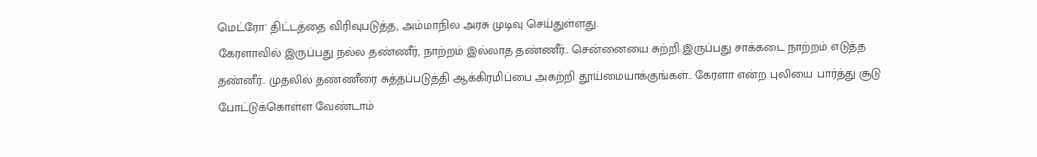மெட்ரோ' திட்டத்தை விரிவுபடுத்த, அம்மாநில அரசு முடிவு செய்துள்ளது.
கேரளாவில் இருப்பது நல்ல தண்ணீர், நாற்றம் இல்லாத தண்ணீர்.. சென்னையை சுற்றி இருப்பது சாக்கடை நாற்றம் எடுத்த தண்னீர்.. முதலில் தண்ணீரை சுத்தப்படுத்தி ஆக்கிரமிப்பை அகற்றி தூய்மையாக்குங்கள்.. கேரளா என்ற புலியை பார்த்து சூடு போட்டுக்கொள்ள வேண்டாம்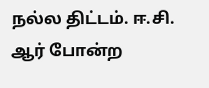நல்ல திட்டம். ஈ.சி. ஆர் போன்ற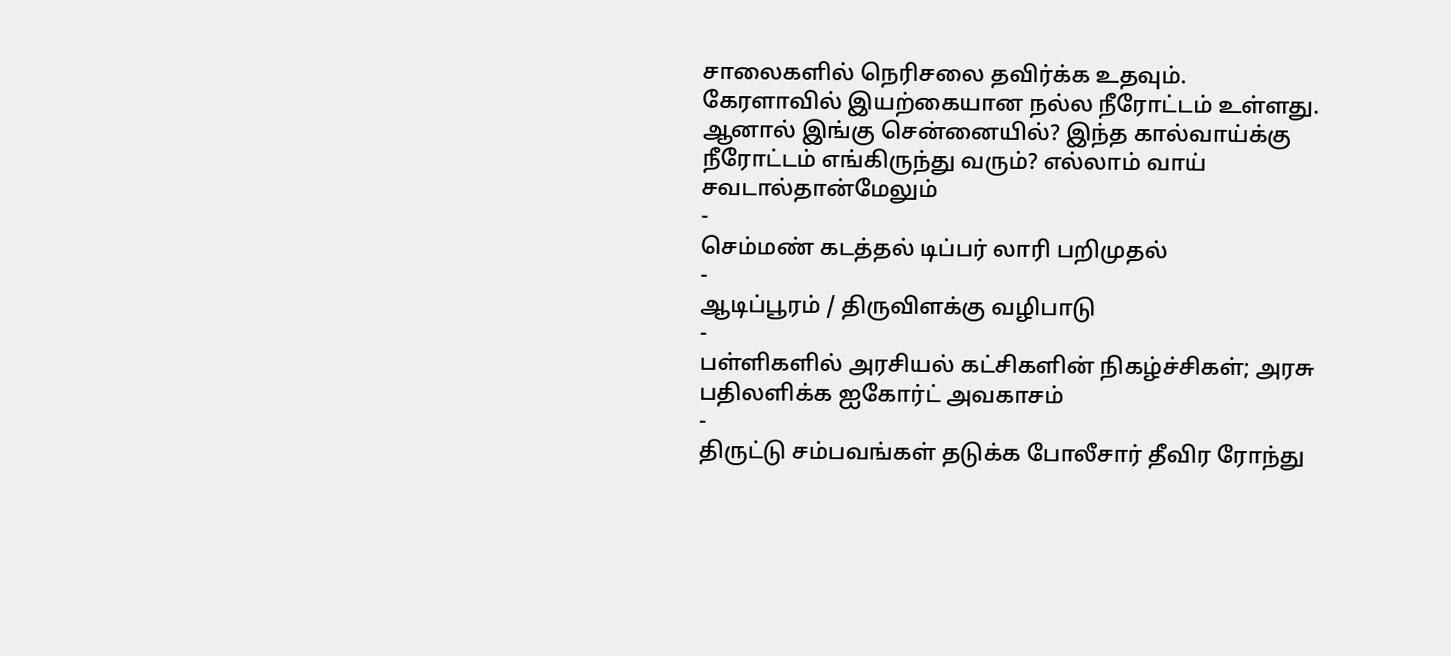சாலைகளில் நெரிசலை தவிர்க்க உதவும்.
கேரளாவில் இயற்கையான நல்ல நீரோட்டம் உள்ளது. ஆனால் இங்கு சென்னையில்? இந்த கால்வாய்க்கு நீரோட்டம் எங்கிருந்து வரும்? எல்லாம் வாய் சவடால்தான்மேலும்
-
செம்மண் கடத்தல் டிப்பர் லாரி பறிமுதல்
-
ஆடிப்பூரம் / திருவிளக்கு வழிபாடு
-
பள்ளிகளில் அரசியல் கட்சிகளின் நிகழ்ச்சிகள்; அரசு பதிலளிக்க ஐகோர்ட் அவகாசம்
-
திருட்டு சம்பவங்கள் தடுக்க போலீசார் தீவிர ரோந்து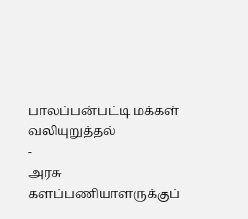பாலப்பன்பட்டி மக்கள் வலியுறுத்தல்
-
அரசு களப்பணியாளருக்குப்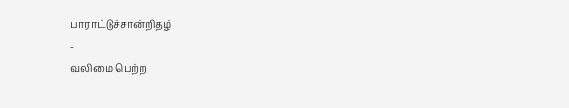பாராட்டுச்சான்றிதழ்
-
வலிமை பெற்ற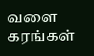வளை கரங்கள்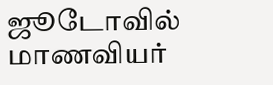ஜூடோவில் மாணவியர்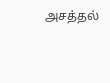அசத்தல்